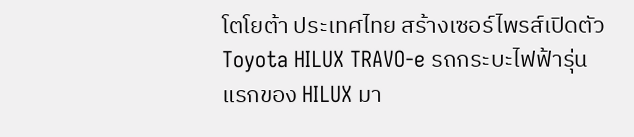โตโยต้า ประเทศไทย สร้างเซอร์ไพรส์เปิดตัว Toyota HILUX TRAVO-e รถกระบะไฟฟ้ารุ่นแรกของ HILUX มา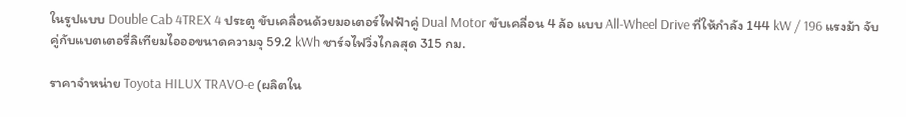ในรูปแบบ Double Cab 4TREX 4 ประตู ขับเคลื่อนด้วยมอเตอร์ไฟฟ้าคู่ Dual Motor ขับเคลื่อน 4 ล้อ แบบ All-Wheel Drive ที่ให้กำลัง 144 kW / 196 แรงม้า จับคู่กับแบตเตอรี่ลิเทียมไอออขนาดความจุ 59.2 kWh ชาร์จไฟวิ่งไกลสุด 315 กม.

ราคาจำหน่าย Toyota HILUX TRAVO-e (ผลิตใน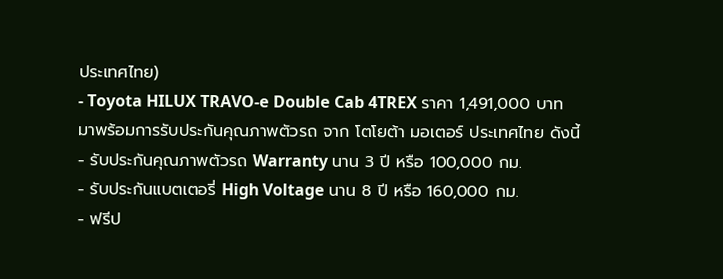ประเทศไทย)
- Toyota HILUX TRAVO-e Double Cab 4TREX ราคา 1,491,000 บาท
มาพร้อมการรับประกันคุณภาพตัวรถ จาก โตโยต้า มอเตอร์ ประเทศไทย ดังนี้
- รับประกันคุณภาพตัวรถ Warranty นาน 3 ปี หรือ 100,000 กม.
- รับประกันแบตเตอรี่ High Voltage นาน 8 ปี หรือ 160,000 กม.
- ฟรีป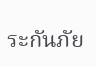ระกันภัย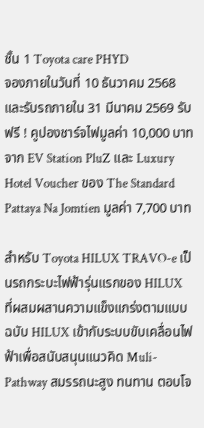ชั้น 1 Toyota care PHYD
จองภายในวันที่ 10 ธันวาคม 2568 และรับรถภายใน 31 มีนาคม 2569 รับฟรี ! คูปองชาร์จไฟมูลค่า 10,000 บาท จาก EV Station PluZ และ Luxury Hotel Voucher ของ The Standard Pattaya Na Jomtien มูลค่า 7,700 บาท

สำหรับ Toyota HILUX TRAVO-e เป็นรถกระบะไฟฟ้ารุ่นแรกของ HILUX ที่ผสมผสานความแข็งแกร่งตามแบบฉบับ HILUX เข้ากับระบบขับเคลื่อนไฟฟ้าเพื่อสนับสนุนแนวคิด Muli-Pathway สมรรถนะสูง ทนทาน ตอบโจ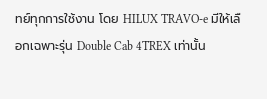ทย์ทุกการใช้งาน โดย HILUX TRAVO-e มีให้เลือกเฉพาะรุ่น Double Cab 4TREX เท่านั้น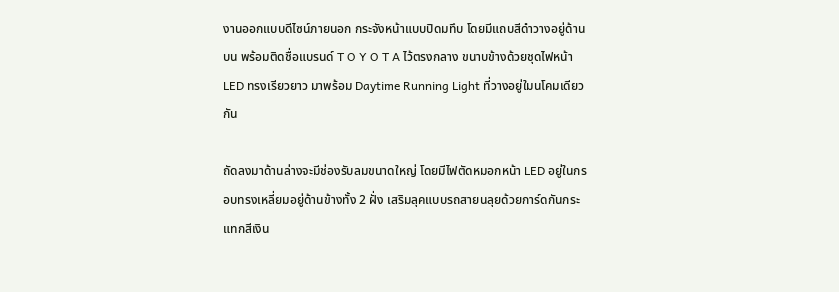งานออกแบบดีไซน์ภายนอก กระจังหน้าแบบปิดมทึบ โดยมีแถบสีดำวางอยู่ด้านบน พร้อมติดชื่อแบรนด์ T O Y O T A ไว้ตรงกลาง ขนาบข้างด้วยชุดไฟหน้า LED ทรงเรียวยาว มาพร้อม Daytime Running Light ที่วางอยู่ใมนโคมเดียวกัน

ถัดลงมาด้านล่างจะมีช่องรับลมขนาดใหญ่ โดยมีไฟตัดหมอกหน้า LED อยู่ในกรอบทรงเหลี่ยมอยู่ด้านข้างทั้ง 2 ฝั่ง เสริมลุคแบบรถสายนลุยด้วยการ์ดกันกระแทกสีเงิน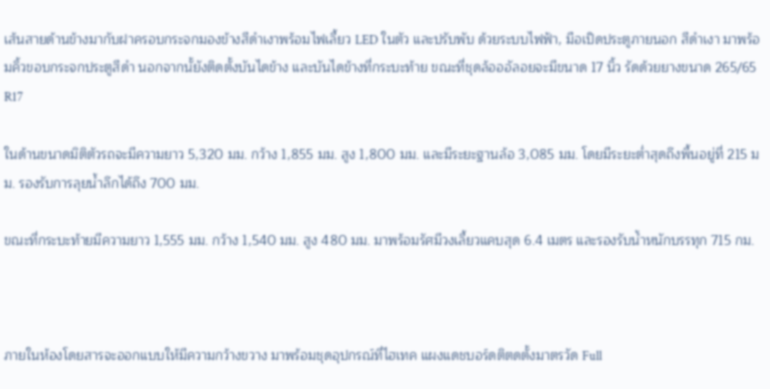เส้นสายด้านข้างมากับฝาครอบกระจกมองข้างสีดำเงาพร้อมไฟเลี้ยว LED ในตัว และปรับพับ ด้วยระบบไฟฟ้า, มือเปิดประตูภายนอก สีดำเงา มาพร้อมคิ้วขอบกระจกประตูสีดำ นอกจากนั้ยังติดตั้งบันไดข้าง และบันไดข้างที่กระบะท้าย ขณะที่ชุดล้อออัลอยจะมีขนาด 17 นิ้ว รัดด้วยยางขนาด 265/65 R17

ในด้านขนาดมิติตัวรถจะมีความยาว 5,320 มม. กว้าง 1,855 มม. สูง 1,800 มม. และมีระยะฐานล้อ 3,085 มม. โดยมีระยะต่ำสุดถึงพื้นอยู่ที่ 215 มม. รองรับการลุยน้ำลึกได้ถึง 700 มม.

ขณะที่กระบะท้ายมีความยาว 1,555 มม. กว้าง 1,540 มม. สูง 480 มม. มาพร้อมรัศมีวงเลี้ยวแคบสุด 6.4 เมตร และรองรับน้ำหนักบรรทุก 715 กม.



ภายในห้องโดยสารจะออกแบบให้มีความกว้างขวาง มาพร้อมชุดอุปกรณ์ที่ไฮเทค แผงแดชบอร์ดติตดตั้งมาตรวัด Full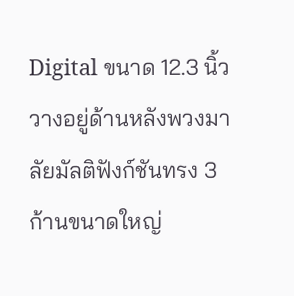Digital ขนาด 12.3 นิ้ว วางอยู่ด้านหลังพวงมาลัยมัลติฟังก์ชันทรง 3 ก้านขนาดใหญ่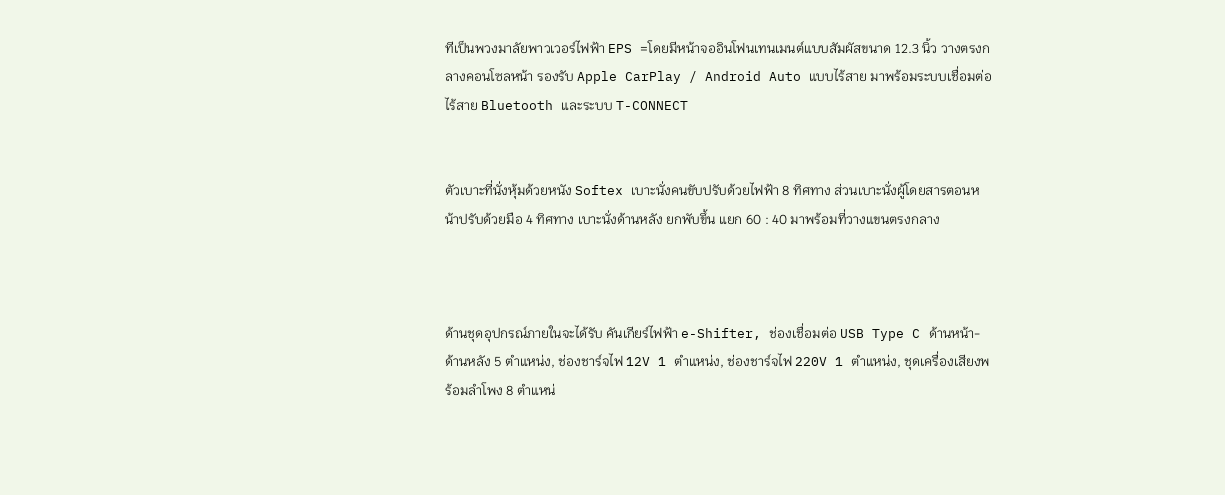ทีเป็นพวงมาลัยพาวเวอร์ไฟฟ้า EPS =โดยมีหน้าจออินโฟนเทนเมนต์แบบสัมผัสขนาด 12.3 นิ้ว วางตรงกลางคอนโซลหน้า รองรับ Apple CarPlay / Android Auto แบบไร้สาย มาพร้อมระบบเชื่อมต่อไร้สาย Bluetooth และระบบ T-CONNECT


ตัวเบาะที่นั่งหุ้มด้วยหนัง Softex เบาะนั่งคนขับปรับด้วยไฟฟ้า 8 ทิศทาง ส่วนเบาะนั่งผู้โดยสารตอนหน้าปรับด้วยมือ 4 ทิศทาง เบาะนั่งด้านหลัง ยกพับขึ้น แยก 60 : 40 มาพร้อมที่วางแขนตรงกลาง



ด้านชุดอุปกรณ์ภายในจะได้รับ คันเกียร์ไฟฟ้า e-Shifter, ช่องเชื่อมต่อ USB Type C ด้านหน้า-ด้านหลัง 5 ตำแหน่ง, ช่องชาร์จไฟ 12V 1 ตำแหน่ง, ช่องชาร์จไฟ 220V 1 ตำแหน่ง, ชุดเครื่องเสียงพร้อมลำโพง 8 ตำแหน่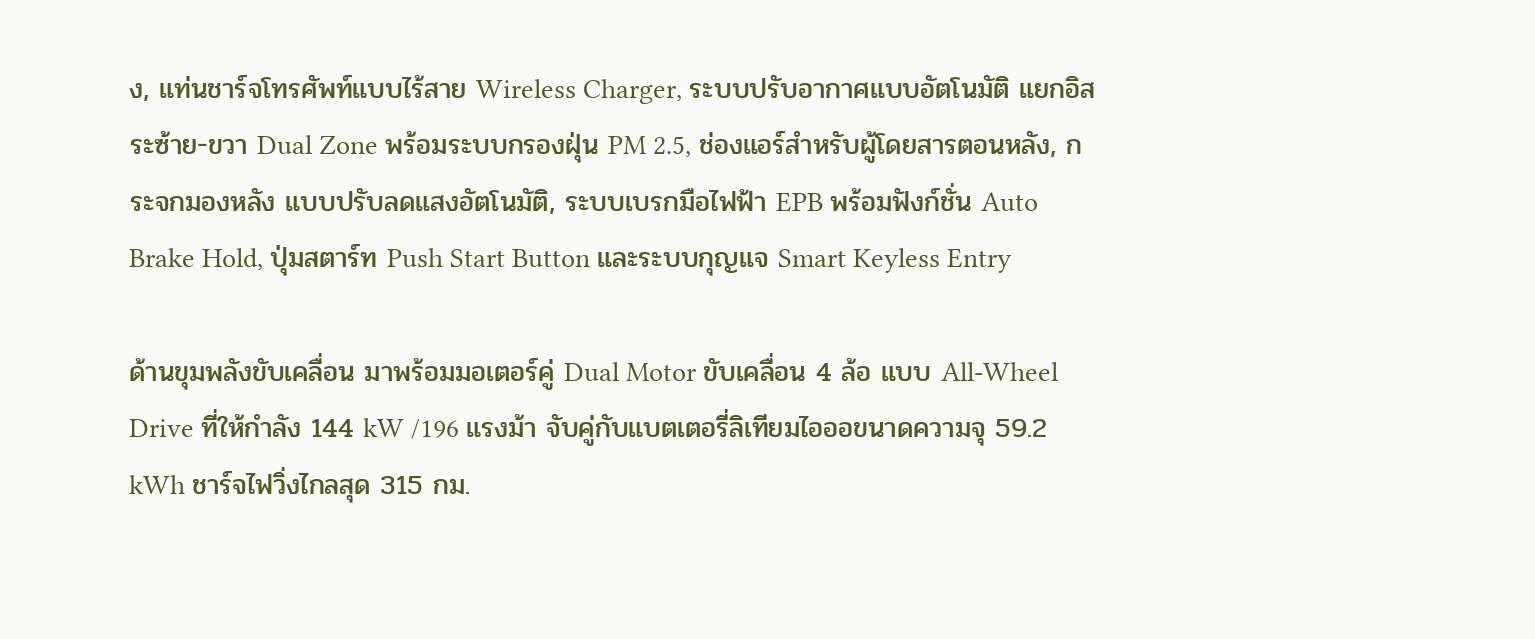ง, แท่นชาร์จโทรศัพท์แบบไร้สาย Wireless Charger, ระบบปรับอากาศแบบอัตโนมัติ แยกอิสระซ้าย-ขวา Dual Zone พร้อมระบบกรองฝุ่น PM 2.5, ช่องแอร์สำหรับผู้โดยสารตอนหลัง, กระจกมองหลัง แบบปรับลดแสงอัตโนมัติ, ระบบเบรกมือไฟฟ้า EPB พร้อมฟังก์ชั่น Auto Brake Hold, ปุ่มสตาร์ท Push Start Button และระบบกุญแจ Smart Keyless Entry

ด้านขุมพลังขับเคลื่อน มาพร้อมมอเตอร์คู่ Dual Motor ขับเคลื่อน 4 ล้อ แบบ All-Wheel Drive ที่ให้กำลัง 144 kW /196 แรงม้า จับคู่กับแบตเตอรี่ลิเทียมไอออขนาดความจุ 59.2 kWh ชาร์จไฟวิ่งไกลสุด 315 กม.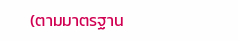(ตามมาตรฐาน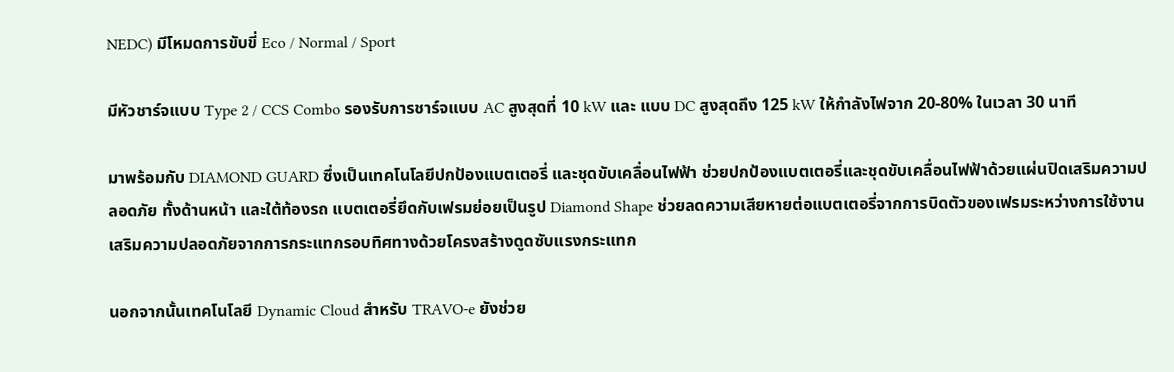NEDC) มีโหมดการขับขี่ Eco / Normal / Sport

มีหัวชาร์จแบบ Type 2 / CCS Combo รองรับการชาร์จแบบ AC สูงสุดที่ 10 kW และ แบบ DC สูงสุดถึง 125 kW ให้กำลังไฟจาก 20-80% ในเวลา 30 นาที

มาพร้อมกับ DIAMOND GUARD ซึ่งเป็นเทคโนโลยีปกป้องแบตเตอรี่ และชุดขับเคลื่อนไฟฟ้า ช่วยปกป้องแบตเตอรี่และชุดขับเคลื่อนไฟฟ้าด้วยแผ่นปิดเสริมความปลอดภัย ทั้งด้านหน้า และใต้ท้องรถ แบตเตอรี่ยึดกับเฟรมย่อยเป็นรูป Diamond Shape ช่วยลดความเสียหายต่อแบตเตอรี่จากการบิดตัวของเฟรมระหว่างการใช้งาน เสริมความปลอดภัยจากการกระแทกรอบทิศทางด้วยโครงสร้างดูดซับแรงกระแทก

นอกจากนั้นเทคโนโลยี Dynamic Cloud สำหรับ TRAVO-e ยังช่วย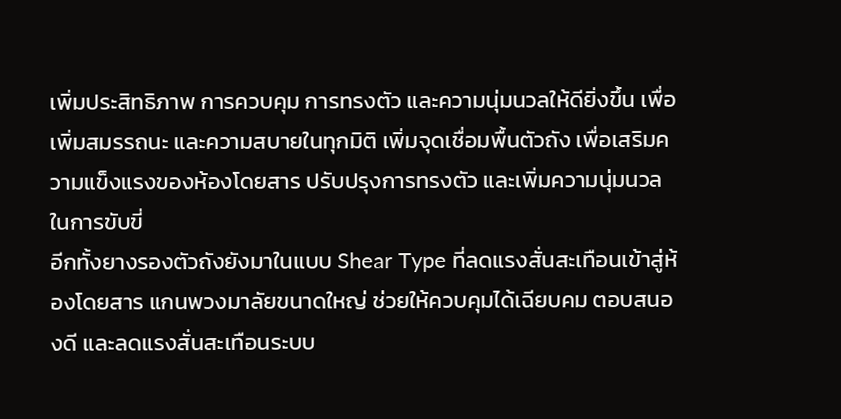เพิ่มประสิทธิภาพ การควบคุม การทรงตัว และความนุ่มนวลให้ดียิ่งขึ้น เพื่อเพิ่มสมรรถนะ และความสบายในทุกมิติ เพิ่มจุดเชื่อมพื้นตัวถัง เพื่อเสริมความแข็งแรงของห้องโดยสาร ปรับปรุงการทรงตัว และเพิ่มความนุ่มนวลในการขับขี่
อีกทั้งยางรองตัวถังยังมาในแบบ Shear Type ที่ลดแรงสั่นสะเทือนเข้าสู่ห้องโดยสาร แกนพวงมาลัยขนาดใหญ่ ช่วยให้ควบคุมได้เฉียบคม ตอบสนองดี และลดแรงสั่นสะเทือนระบบ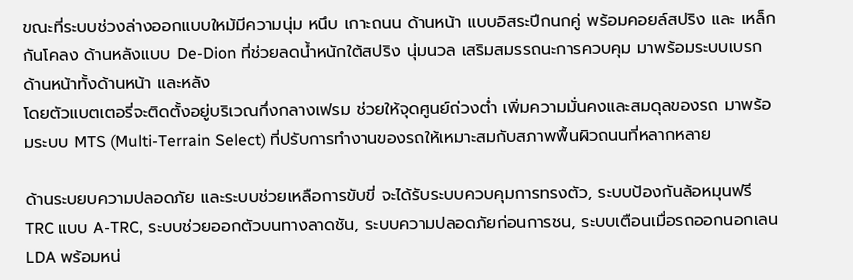ขณะที่ระบบช่วงล่างออกแบบใหม้มีความนุ่ม หนึบ เกาะถนน ด้านหน้า แบบอิสระปีกนกคู่ พร้อมคอยล์สปริง และ เหล็กกันโคลง ด้านหลังแบบ De-Dion ที่ช่วยลดน้ำหนักใต้สปริง นุ่มนวล เสริมสมรรถนะการควบคุม มาพร้อมระบบเบรกด้านหน้าทั้งด้านหน้า และหลัง
โดยตัวแบตเตอรี่จะติดตั้งอยู่บริเวณกึ่งกลางเฟรม ช่วยให้จุดศูนย์ถ่วงต่ำ เพิ่มความมั่นคงและสมดุลของรถ มาพร้อมระบบ MTS (Multi-Terrain Select) ที่ปรับการทำงานของรถให้เหมาะสมกับสภาพพื้นผิวถนนที่หลากหลาย

ด้านระบยบความปลอดภัย และระบบช่วยเหลือการขับขี่ จะได้รับระบบควบคุมการทรงตัว, ระบบป้องกันล้อหมุนฟรี TRC แบบ A-TRC, ระบบช่วยออกตัวบนทางลาดชัน, ระบบความปลอดภัยก่อนการชน, ระบบเตือนเมื่อรถออกนอกเลน LDA พร้อมหน่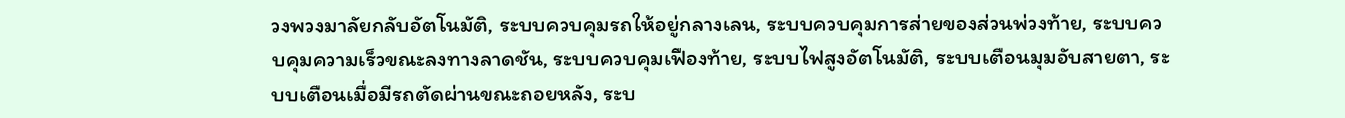วงพวงมาลัยกลับอัตโนมัติ, ระบบควบคุมรถให้อยู่กลางเลน, ระบบควบคุมการส่ายของส่วนพ่วงท้าย, ระบบควบคุมความเร็วขณะลงทางลาดชัน, ระบบควบคุมเฟืองท้าย, ระบบไฟสูงอัตโนมัติ, ระบบเตือนมุมอับสายตา, ระบบเตือนเมื่อมีรถตัดผ่านขณะถอยหลัง, ระบ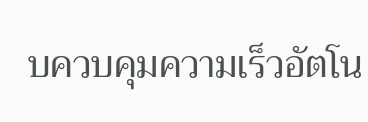บควบคุมความเร็วอัตโน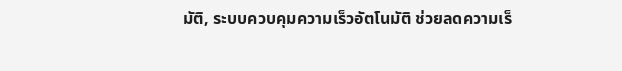มัติ, ระบบควบคุมความเร็วอัตโนมัติ ช่วยลดความเร็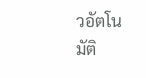วอัตโนมัติ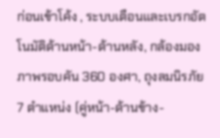ก่อนเข้าโค้ง , ระบบเตือนและเบรกอัตโนมัติด้านหน้า-ด้านหลัง, กล้องมองภาพรอบคัน 360 องศา, ถุงลมนิรภัย 7 ตำแหน่ง (คู่หน้า-ด้านข้าง-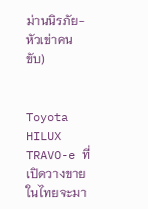ม่านนิรภัย-หัวเข่าคนขับ)


Toyota HILUX TRAVO-e ที่เปิดวางขายในไทยจะมา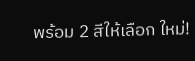พร้อม 2 สีให้เลือก ใหม่!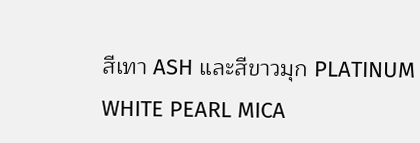สีเทา ASH และสีขาวมุก PLATINUM WHITE PEARL MICA